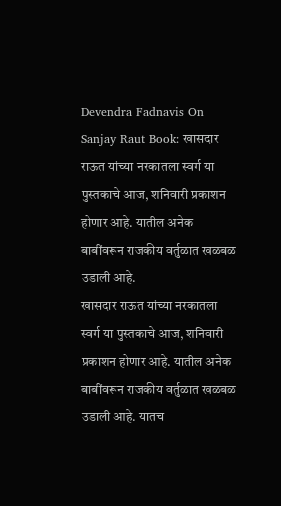Devendra Fadnavis On Sanjay Raut Book: खासदार राऊत यांच्या नरकातला स्वर्ग या पुस्तकाचे आज, शनिवारी प्रकाशन होणार आहे. यातील अनेक बाबींवरून राजकीय वर्तुळात खळबळ उडाली आहे.
खासदार राऊत यांच्या नरकातला स्वर्ग या पुस्तकाचे आज, शनिवारी प्रकाशन होणार आहे. यातील अनेक बाबींवरून राजकीय वर्तुळात खळबळ उडाली आहे. यातच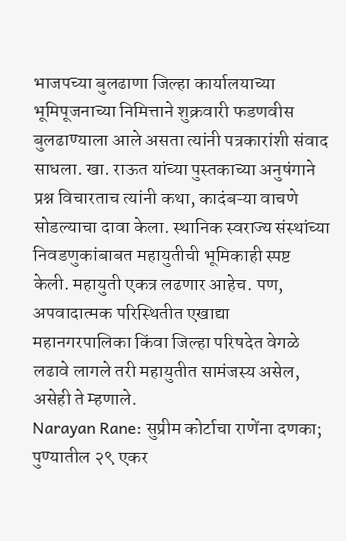भाजपच्या बुलढाणा जिल्हा कार्यालयाच्या भूमिपूजनाच्या निमित्ताने शुक्रवारी फडणवीस बुलढाण्याला आले असता त्यांनी पत्रकारांशी संवाद साधला. खा. राऊत यांच्या पुस्तकाच्या अनुषंगाने प्रश्न विचारताच त्यांनी कथा, कादंबऱ्या वाचणे सोडल्याचा दावा केला. स्थानिक स्वराज्य संस्थांच्या निवडणुकांबाबत महायुतीची भूमिकाही स्पष्ट केली. महायुती एकत्र लढणार आहेच. पण, अपवादात्मक परिस्थितीत एखाद्या महानगरपालिका किंवा जिल्हा परिषदेत वेगळे लढावे लागले तरी महायुतीत सामंजस्य असेल, असेही ते म्हणाले.
Narayan Rane: सुप्रीम कोर्टाचा राणेंना दणका; पुण्यातील २९ एकर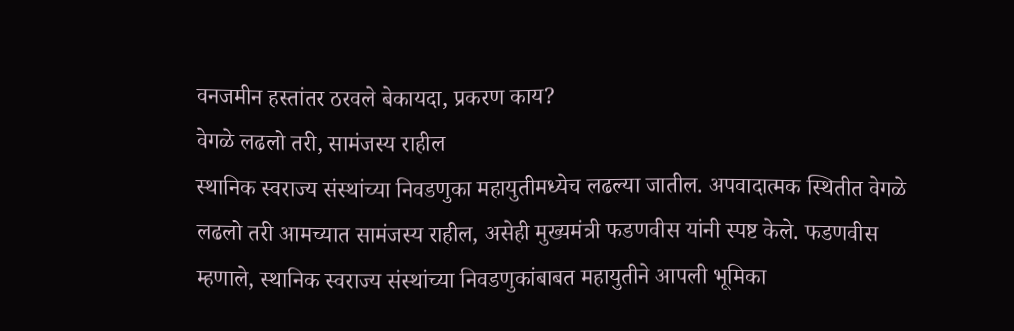वनजमीन हस्तांतर ठरवले बेकायदा, प्रकरण काय?
वेगळे लढलो तरी, सामंजस्य राहील
स्थानिक स्वराज्य संस्थांच्या निवडणुका महायुतीमध्येच लढल्या जातील. अपवादात्मक स्थितीत वेगळे लढलो तरी आमच्यात सामंजस्य राहील, असेही मुख्यमंत्री फडणवीस यांनी स्पष्ट केले. फडणवीस म्हणाले, स्थानिक स्वराज्य संस्थांच्या निवडणुकांबाबत महायुतीने आपली भूमिका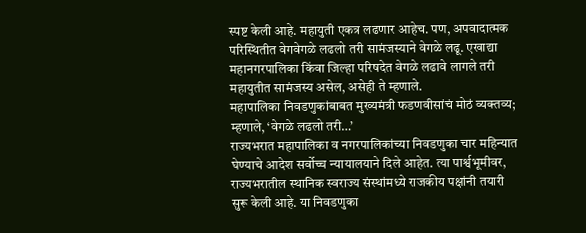स्पष्ट केली आहे. महायुती एकत्र लढणार आहेच. पण, अपवादात्मक परिस्थितीत वेगवेगळे लढलो तरी सामंजस्याने वेगळे लढू. एखाद्या महानगरपालिका किंवा जिल्हा परिषदेत वेगळे लढावे लागले तरी महायुतीत सामंजस्य असेल, असेही ते म्हणाले.
महापालिका निवडणुकांबाबत मुख्यमंत्री फडणवीसांचं मोठं व्यक्तव्य; म्हणाले, ‘वेगळे लढलो तरी…’
राज्यभरात महापालिका व नगरपालिकांच्या निवडणुका चार महिन्यात घेण्याचे आदेश सर्वोच्च न्यायालयाने दिले आहेत. त्या पार्श्वभूमीवर, राज्यभरातील स्थानिक स्वराज्य संस्थांमध्ये राजकीय पक्षांनी तयारी सुरू केली आहे. या निवडणुका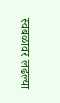स्वबळावर लढल्या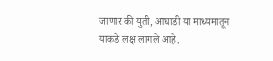जाणार की युती, आघाडी या माध्यमातून याकडे लक्ष लागले आहे.